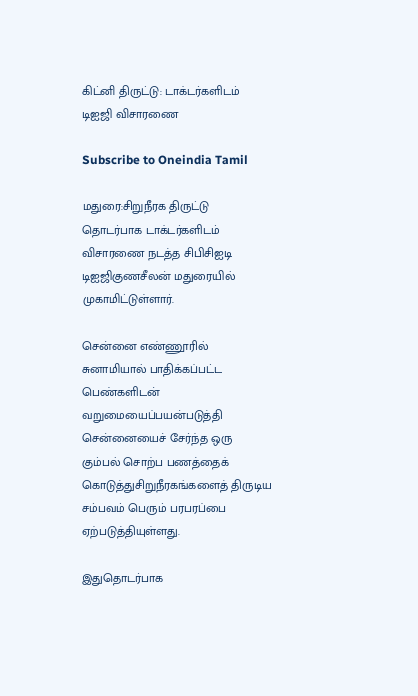கிட்னி திருட்டு: டாக்டர்களிடம் டிஐஜி விசாரணை

Subscribe to Oneindia Tamil

மதுரை:சிறுநீரக திருட்டு தொடர்பாக டாக்டர்களிடம் விசாரணை நடத்த சிபிசிஐடி டிஐஜிகுணசீலன் மதுரையில் முகாமிட்டுள்ளார்.

சென்னை எண்ணூரில் சுனாமியால் பாதிக்கப்பட்ட பெண்களிடன் வறுமையைப்பயன்படுத்தி சென்னையைச் சேர்ந்த ஒரு கும்பல் சொற்ப பணத்தைக் கொடுத்துசிறுநீரகங்களைத் திருடிய சம்பவம் பெரும் பரபரப்பை ஏற்படுத்தியுள்ளது.

இதுதொடர்பாக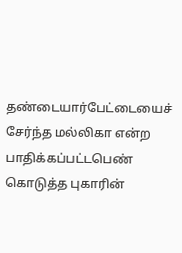தண்டையார்பேட்டையைச் சேர்ந்த மல்லிகா என்ற பாதிக்கப்பட்டபெண் கொடுத்த புகாரின்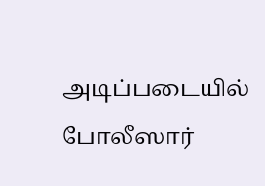அடிப்படையில் போலீஸார்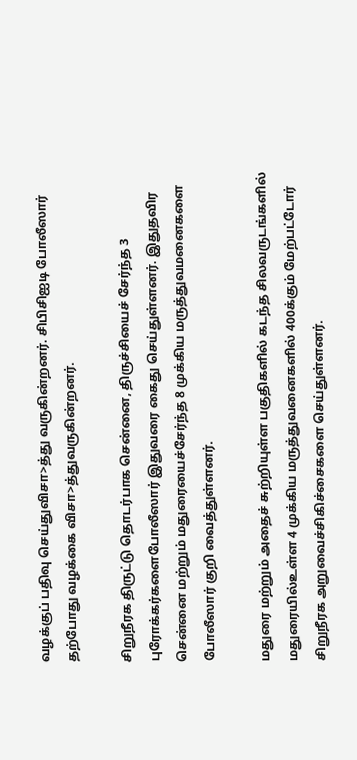வழக்குப் பதிவு செய்துவிசா>த்து வருகின்றனர். சிபிசிஐடி போலீஸார் தற்போது வழக்கை விசா>த்துவருகின்றனர்.

சிறுநீரக திருட்டு தொடர்பாக சென்னை, திருச்சியைச் சேர்ந்த 3 புரோக்கர்களைபோலீஸார் இதுவரை கைது செய்துள்ளனர். இதுதவிர சென்னை மற்றும் மதுரையைச்சேர்ந்த 8 முக்கிய மருத்துவமனைகளை போலீஸார் குறி வைத்துள்ளனர்.

மதுரை மற்றும் அதைச் சுற்றியுள்ள பகுதிகளில் கடந்த சிலவருடங்களில் மதுரையில்உள்ள 4 முக்கிய மருத்துவனைகளில் 400க்கும் மேற்பட்டோர் சிறுநீரக அறுவைச்சிகிச்சைகளை செய்துள்ளனர்.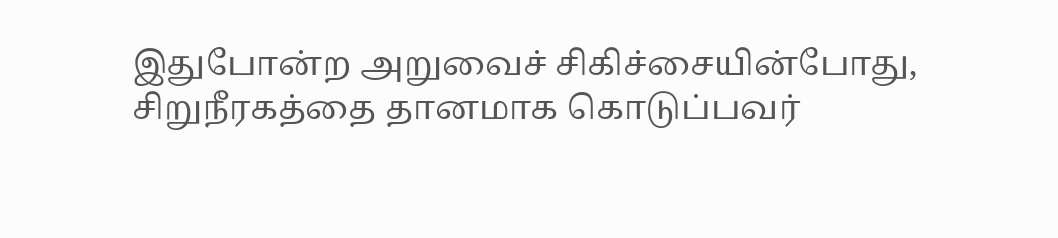இதுபோன்ற அறுவைச் சிகிச்சையின்போது, சிறுநீரகத்தை தானமாக கொடுப்பவர்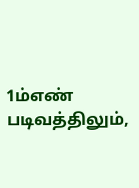1ம்எண் படிவத்திலும்,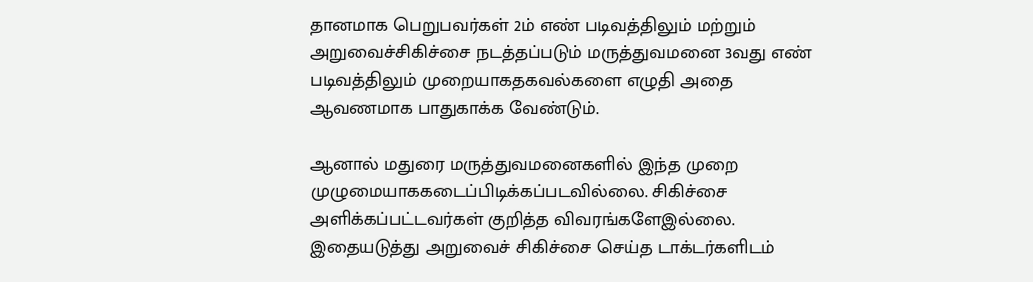தானமாக பெறுபவர்கள் 2ம் எண் படிவத்திலும் மற்றும் அறுவைச்சிகிச்சை நடத்தப்படும் மருத்துவமனை 3வது எண் படிவத்திலும் முறையாகதகவல்களை எழுதி அதை ஆவணமாக பாதுகாக்க வேண்டும்.

ஆனால் மதுரை மருத்துவமனைகளில் இந்த முறை முழுமையாககடைப்பிடிக்கப்படவில்லை. சிகிச்சை அளிக்கப்பட்டவர்கள் குறித்த விவரங்களேஇல்லை. இதையடுத்து அறுவைச் சிகிச்சை செய்த டாக்டர்களிடம்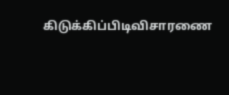கிடுக்கிப்பிடிவிசாரணை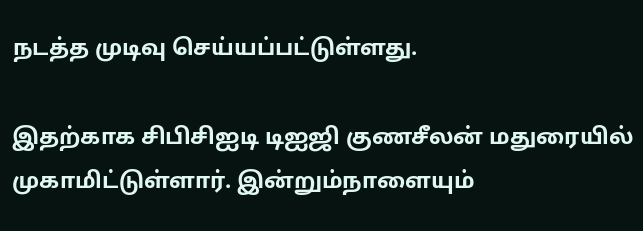நடத்த முடிவு செய்யப்பட்டுள்ளது.

இதற்காக சிபிசிஐடி டிஐஜி குணசீலன் மதுரையில் முகாமிட்டுள்ளார். இன்றும்நாளையும்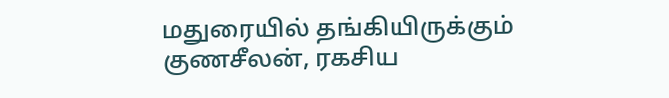மதுரையில் தங்கியிருக்கும் குணசீலன், ரகசிய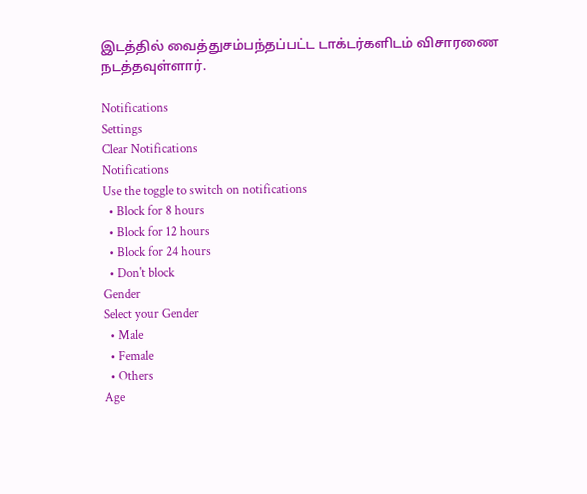இடத்தில் வைத்துசம்பந்தப்பட்ட டாக்டர்களிடம் விசாரணை நடத்தவுள்ளார்.

Notifications
Settings
Clear Notifications
Notifications
Use the toggle to switch on notifications
  • Block for 8 hours
  • Block for 12 hours
  • Block for 24 hours
  • Don't block
Gender
Select your Gender
  • Male
  • Female
  • Others
Age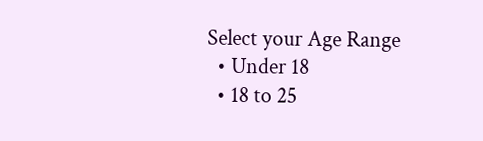Select your Age Range
  • Under 18
  • 18 to 25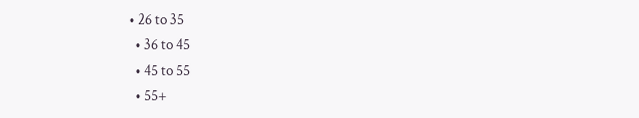• 26 to 35
  • 36 to 45
  • 45 to 55
  • 55+